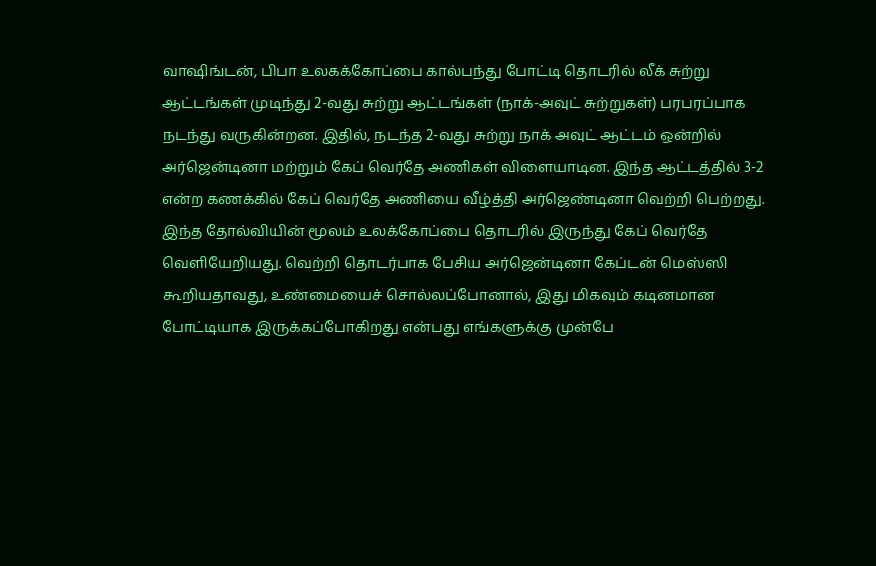வாஷிங்டன், பிபா உலகக்கோப்பை கால்பந்து போட்டி தொடரில் லீக் சுற்று ஆட்டங்கள் முடிந்து 2-வது சுற்று ஆட்டங்கள் (நாக்-அவுட் சுற்றுகள்) பரபரப்பாக நடந்து வருகின்றன. இதில், நடந்த 2-வது சுற்று நாக் அவுட் ஆட்டம் ஒன்றில் அர்ஜென்டினா மற்றும் கேப் வெர்தே அணிகள் விளையாடின. இந்த ஆட்டத்தில் 3-2 என்ற கணக்கில் கேப் வெர்தே அணியை வீழ்த்தி அர்ஜெண்டினா வெற்றி பெற்றது. இந்த தோல்வியின் மூலம் உலக்கோப்பை தொடரில் இருந்து கேப் வெர்தே வெளியேறியது. வெற்றி தொடர்பாக பேசிய அர்ஜென்டினா கேப்டன் மெஸ்ஸி கூறியதாவது, உண்மையைச் சொல்லப்போனால், இது மிகவும் கடினமான போட்டியாக இருக்கப்போகிறது என்பது எங்களுக்கு முன்பே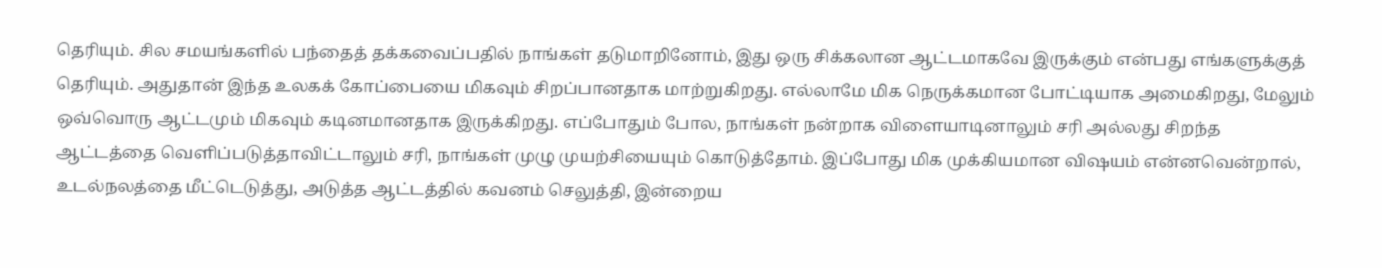தெரியும். சில சமயங்களில் பந்தைத் தக்கவைப்பதில் நாங்கள் தடுமாறினோம், இது ஒரு சிக்கலான ஆட்டமாகவே இருக்கும் என்பது எங்களுக்குத் தெரியும். அதுதான் இந்த உலகக் கோப்பையை மிகவும் சிறப்பானதாக மாற்றுகிறது. எல்லாமே மிக நெருக்கமான போட்டியாக அமைகிறது, மேலும் ஒவ்வொரு ஆட்டமும் மிகவும் கடினமானதாக இருக்கிறது. எப்போதும் போல, நாங்கள் நன்றாக விளையாடினாலும் சரி அல்லது சிறந்த ஆட்டத்தை வெளிப்படுத்தாவிட்டாலும் சரி, நாங்கள் முழு முயற்சியையும் கொடுத்தோம். இப்போது மிக முக்கியமான விஷயம் என்னவென்றால், உடல்நலத்தை மீட்டெடுத்து, அடுத்த ஆட்டத்தில் கவனம் செலுத்தி, இன்றைய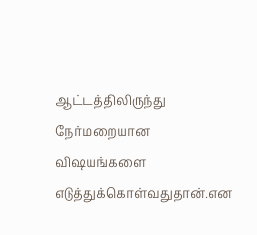ஆட்டத்திலிருந்து நேர்மறையான விஷயங்களை எடுத்துக்கொள்வதுதான்.என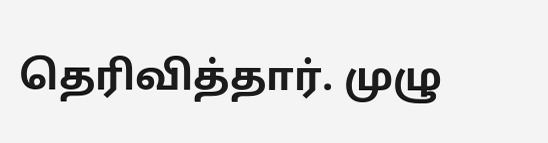தெரிவித்தார். முழு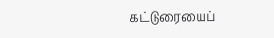கட்டுரையைப்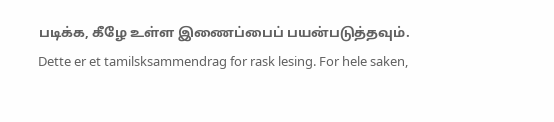படிக்க, கீழே உள்ள இணைப்பைப் பயன்படுத்தவும்.
Dette er et tamilsksammendrag for rask lesing. For hele saken,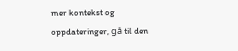mer kontekst og oppdateringer, gå til den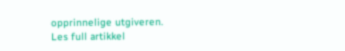opprinnelige utgiveren.
Les full artikkel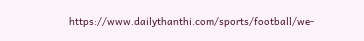https://www.dailythanthi.com/sports/football/we-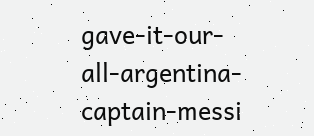gave-it-our-all-argentina-captain-messi